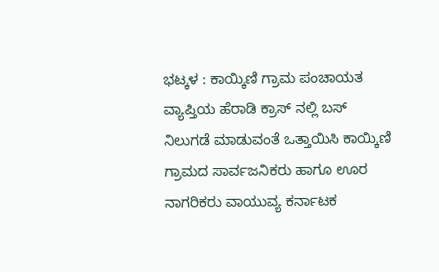ಭಟ್ಕಳ : ಕಾಯ್ಕಿಣಿ ಗ್ರಾಮ ಪಂಚಾಯತ ವ್ಯಾಪ್ತಿಯ ಹೆರಾಡಿ ಕ್ರಾಸ್ ನಲ್ಲಿ ಬಸ್ ನಿಲುಗಡೆ ಮಾಡುವಂತೆ ಒತ್ತಾಯಿಸಿ ಕಾಯ್ಕಿಣಿ ಗ್ರಾಮದ ಸಾರ್ವಜನಿಕರು ಹಾಗೂ ಊರ ನಾಗರಿಕರು ವಾಯುವ್ಯ ಕರ್ನಾಟಕ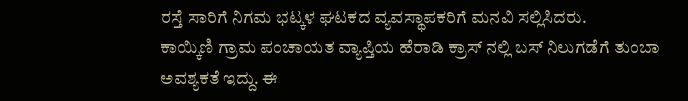ರಸ್ತೆ ಸಾರಿಗೆ ನಿಗಮ ಭಟ್ಕಳ ಘಟಕದ ವ್ಯವಸ್ಥಾಪಕರಿಗೆ ಮನವಿ ಸಲ್ಲಿಸಿದರು.
ಕಾಯ್ಕಿಣಿ ಗ್ರಾಮ ಪಂಚಾಯತ ವ್ಯಾಪ್ತಿಯ ಹೆರಾಡಿ ಕ್ರಾಸ್ ನಲ್ಲಿ ಬಸ್ ನಿಲುಗಡೆಗೆ ತುಂಬಾ ಅವಶ್ಯಕತೆ ಇದ್ದು. ಈ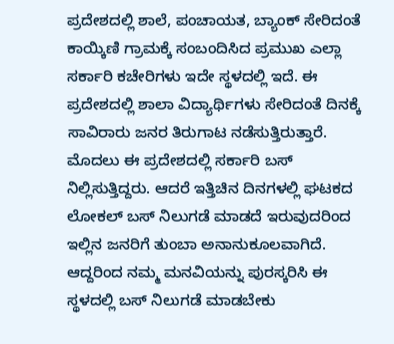ಪ್ರದೇಶದಲ್ಲಿ ಶಾಲೆ, ಪಂಚಾಯತ, ಬ್ಯಾಂಕ್ ಸೇರಿದಂತೆ ಕಾಯ್ಕಿಣಿ ಗ್ರಾಮಕ್ಕೆ ಸಂಬಂದಿಸಿದ ಪ್ರಮುಖ ಎಲ್ಲಾ ಸರ್ಕಾರಿ ಕಚೇರಿಗಳು ಇದೇ ಸ್ಥಳದಲ್ಲಿ ಇದೆ. ಈ ಪ್ರದೇಶದಲ್ಲಿ ಶಾಲಾ ವಿದ್ಯಾರ್ಥಿಗಳು ಸೇರಿದಂತೆ ದಿನಕ್ಕೆ ಸಾವಿರಾರು ಜನರ ತಿರುಗಾಟ ನಡೆಸುತ್ತಿರುತ್ತಾರೆ. ಮೊದಲು ಈ ಪ್ರದೇಶದಲ್ಲಿ ಸರ್ಕಾರಿ ಬಸ್ ನಿಲ್ಲಿಸುತ್ತಿದ್ದರು. ಆದರೆ ಇತ್ತಿಚಿನ ದಿನಗಳಲ್ಲಿ ಘಟಕದ ಲೋಕಲ್ ಬಸ್ ನಿಲುಗಡೆ ಮಾಡದೆ ಇರುವುದರಿಂದ ಇಲ್ಲಿನ ಜನರಿಗೆ ತುಂಬಾ ಅನಾನುಕೂಲವಾಗಿದೆ. ಆದ್ದರಿಂದ ನಮ್ಮ ಮನವಿಯನ್ನು ಪುರಸ್ಕರಿಸಿ ಈ ಸ್ಥಳದಲ್ಲಿ ಬಸ್ ನಿಲುಗಡೆ ಮಾಡಬೇಕು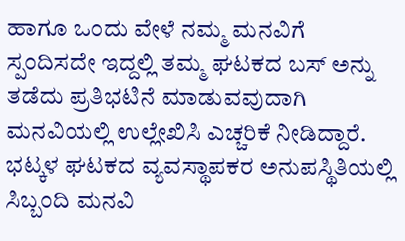ಹಾಗೂ ಒಂದು ವೇಳೆ ನಮ್ಮ ಮನವಿಗೆ ಸ್ಪಂದಿಸದೇ ಇದ್ದಲ್ಲಿ ತಮ್ಮ ಘಟಕದ ಬಸ್ ಅನ್ನು ತಡೆದು ಪ್ರತಿಭಟಿನೆ ಮಾಡುವವುದಾಗಿ ಮನವಿಯಲ್ಲಿ ಉಲ್ಲೇಖಿಸಿ ಎಚ್ಚರಿಕೆ ನೀಡಿದ್ದಾರೆ. ಭಟ್ಕಳ ಘಟಕದ ವ್ಯವಸ್ಥಾಪಕರ ಅನುಪಸ್ಥಿತಿಯಲ್ಲಿ ಸಿಬ್ಬಂದಿ ಮನವಿ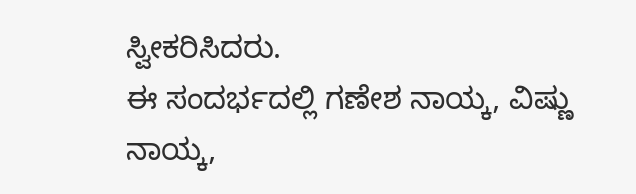ಸ್ವೀಕರಿಸಿದರು.
ಈ ಸಂದರ್ಭದಲ್ಲಿ ಗಣೇಶ ನಾಯ್ಕ, ವಿಷ್ಣು ನಾಯ್ಕ,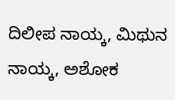ದಿಲೀಪ ನಾಯ್ಕ, ಮಿಥುನ ನಾಯ್ಕ, ಅಶೋಕ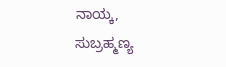ನಾಯ್ಕ, ಸುಬ್ರಹ್ಮಣ್ಯ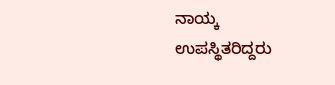ನಾಯ್ಕ ಉಪಸ್ಥಿತರಿದ್ದರು